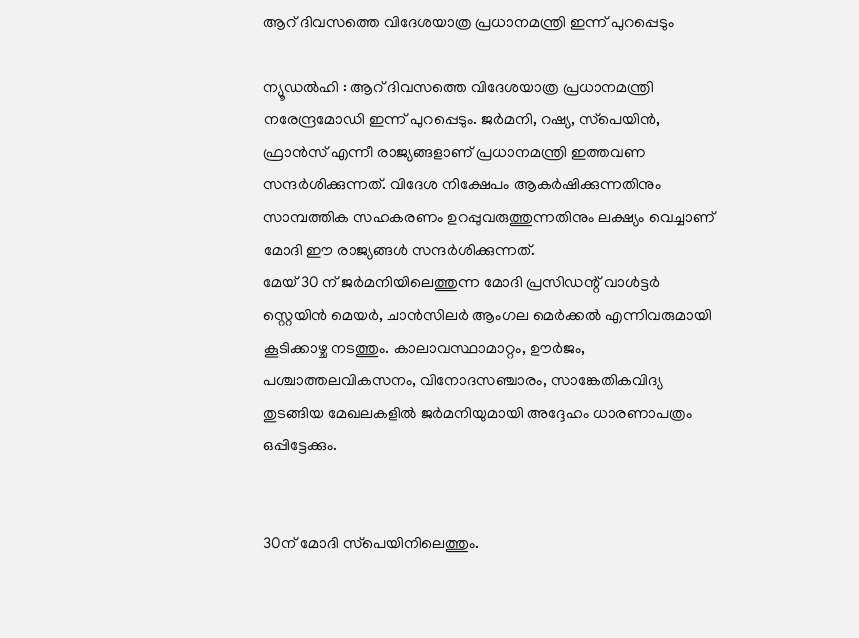ആറ് ദിവസത്തെ വിദേശയാത്ര പ്രധാനമന്ത്രി ഇന്ന് പുറപ്പെടും

ന്യൂഡല്‍ഹി : ആറ് ദിവസത്തെ വിദേശയാത്ര പ്രധാനമന്ത്രി നരേന്ദ്രമോഡി ഇന്ന് പുറപ്പെടും. ജര്‍മനി, റഷ്യ, സ്‌പെയിന്‍, ഫ്രാന്‍സ് എന്നീ രാജ്യങ്ങളാണ് പ്രധാനമന്ത്രി ഇത്തവണ സന്ദര്‍ശിക്കുന്നത്. വിദേശ നിക്ഷേപം ആകര്‍ഷിക്കുന്നതിനും സാമ്പത്തിക സഹകരണം ഉറപ്പുവരുത്തുന്നതിനും ലക്ഷ്യം വെച്ചാണ് മോദി ഈ രാജ്യങ്ങള്‍ സന്ദര്‍ശിക്കുന്നത്.
മേയ് 30 ന് ജര്‍മനിയിലെത്തുന്ന മോദി പ്രസിഡന്റ് വാള്‍ട്ടര്‍ സ്റ്റെയിന്‍ മെയര്‍, ചാന്‍സിലര്‍ ആംഗല മെര്‍ക്കല്‍ എന്നിവരുമായി കൂടിക്കാഴ്ച നടത്തും. കാലാവസ്ഥാമാറ്റം, ഊര്‍ജം, പശ്ചാത്തലവികസനം, വിനോദസഞ്ചാരം, സാങ്കേതികവിദ്യ തുടങ്ങിയ മേഖലകളില്‍ ജര്‍മനിയുമായി അദ്ദേഹം ധാരണാപത്രം ഒപ്പിട്ടേക്കും.


30ന് മോദി സ്‌പെയിനിലെത്തും.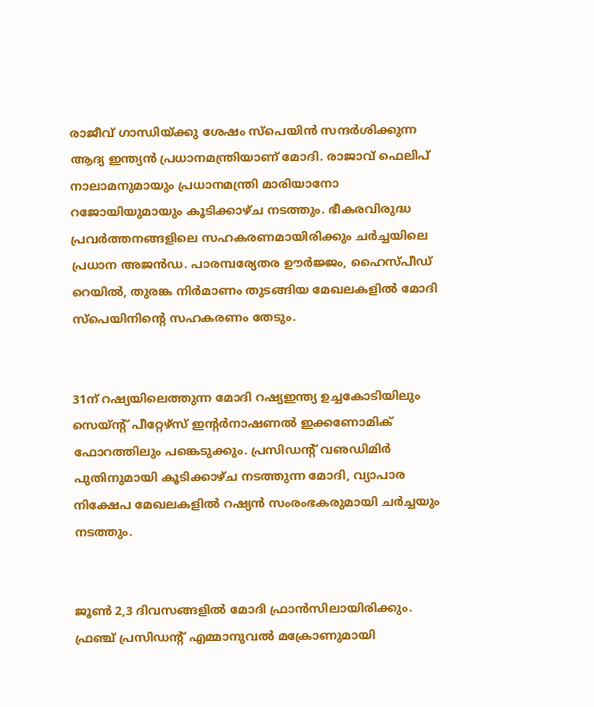രാജീവ് ഗാന്ധിയ്ക്കു ശേഷം സ്‌പെയിന്‍ സന്ദര്‍ശിക്കുന്ന ആദ്യ ഇന്ത്യന്‍ പ്രധാനമന്ത്രിയാണ് മോദി. രാജാവ് ഫെലിപ് നാലാമനുമായും പ്രധാനമന്ത്രി മാരിയാനോ റജോയിയുമായും കൂടിക്കാഴ്ച നടത്തും. ഭീകരവിരുദ്ധ പ്രവര്‍ത്തനങ്ങളിലെ സഹകരണമായിരിക്കും ചര്‍ച്ചയിലെ പ്രധാന അജന്‍ഡ. പാരമ്പര്യേതര ഊര്‍ജ്ജം, ഹൈസ്പീഡ് റെയില്‍, തുരങ്ക നിര്‍മാണം തുടങ്ങിയ മേഖലകളില്‍ മോദി സ്‌പെയിനിന്റെ സഹകരണം തേടും.


31ന് റഷ്യയിലെത്തുന്ന മോദി റഷ്യഇന്ത്യ ഉച്ചകോടിയിലും സെയ്ന്റ് പീറ്റേഴ്‌സ് ഇന്റര്‍നാഷണല്‍ ഇക്കണോമിക് ഫോറത്തിലും പങ്കെടുക്കും. പ്രസിഡന്റ് വഌഡിമിര്‍ പുതിനുമായി കൂടിക്കാഴ്ച നടത്തുന്ന മോദി, വ്യാപാര നിക്ഷേപ മേഖലകളില്‍ റഷ്യന്‍ സംരംഭകരുമായി ചര്‍ച്ചയും നടത്തും.


ജൂണ്‍ 2,3 ദിവസങ്ങളില്‍ മോദി ഫ്രാന്‍സിലായിരിക്കും. ഫ്രഞ്ച് പ്രസിഡന്റ് എമ്മാനുവല്‍ മക്രോണുമായി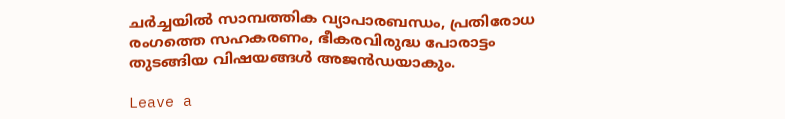ചര്‍ച്ചയില്‍ സാമ്പത്തിക വ്യാപാരബന്ധം, പ്രതിരോധ രംഗത്തെ സഹകരണം, ഭീകരവിരുദ്ധ പോരാട്ടം തുടങ്ങിയ വിഷയങ്ങള്‍ അജന്‍ഡയാകും.

Leave a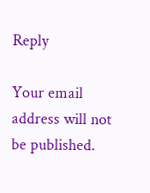Reply

Your email address will not be published.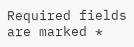Required fields are marked *